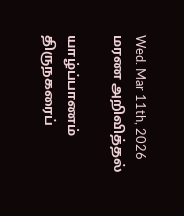Wed. Mar 11th, 2026
மரண அறிவித்தல்

யாழ்ப்பாணம் திருநகரைப்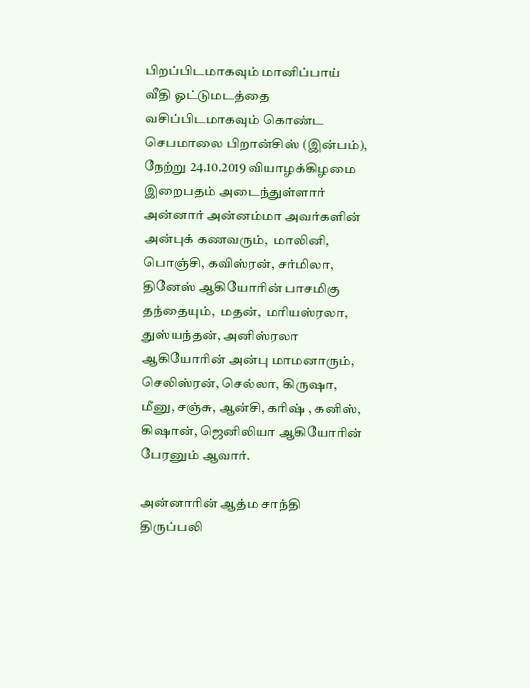பிறப்பிடமாகவும் மானிப்பாய் வீதி ஓட்டுமடத்தை வசிப்பிடமாகவும் கொண்ட செபமாலை பிறான்சிஸ் (இன்பம்), நேற்று 24.10.2019 வியாழக்கிழமை இறைபதம் அடைந்துள்ளார் அன்னார் அன்னம்மா அவர்களின் அன்புக் கணவரும்,  மாலினி, பொஞ்சி, கவிஸ்ரன், சர்மிலா, தினேஸ் ஆகியோரின் பாசமிகு தந்தையும்,  மதன்,  மரியஸ்ரலா, துஸ்யந்தன், அனிஸ்ரலா ஆகியோரின் அன்பு மாமனாரும்,  செலிஸ்ரன், செல்லா, கிருஷா, மீனு, சஞ்சு, ஆன்சி, கரிஷ் , கனிஸ், கிஷான், ஜெனிலியா ஆகியோரின் பேரனும் ஆவார்.

அன்னாரின் ஆத்ம சாந்தி திருப்பலி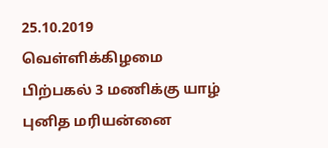25.10.2019 வெள்ளிக்கிழமை பிற்பகல் 3 மணிக்கு யாழ் புனித மரியன்னை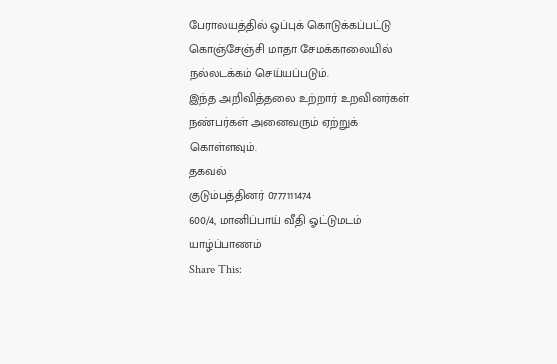பேராலயத்தில் ஒப்புக் கொடுக்கப்பட்டு கொஞ்சேஞ்சி மாதா சேமக்காலையில் நல்லடக்கம் செய்யப்படும்.
இந்த அறிவித்தலை உற்றார் உறவினர்கள் நண்பர்கள் அனைவரும் ஏற்றுக் கொள்ளவும்.
தகவல்
குடும்பத்தினர் 0777111474
600/4, மானிப்பாய் வீதி ஓட்டுமடம்
யாழ்ப்பாணம்
Share This: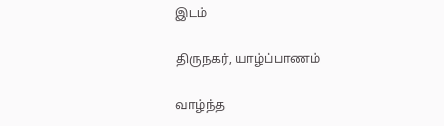இடம்

திருநகர், யாழ்ப்பாணம்

வாழ்ந்த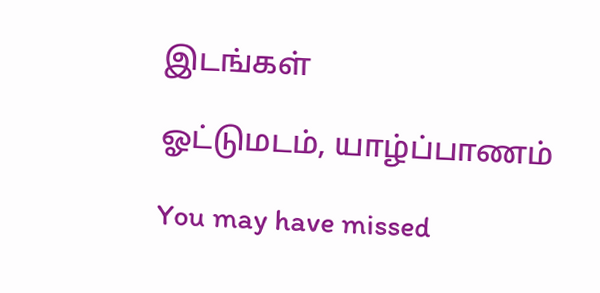இடங்கள்

ஓட்டுமடம், யாழ்ப்பாணம்

You may have missed